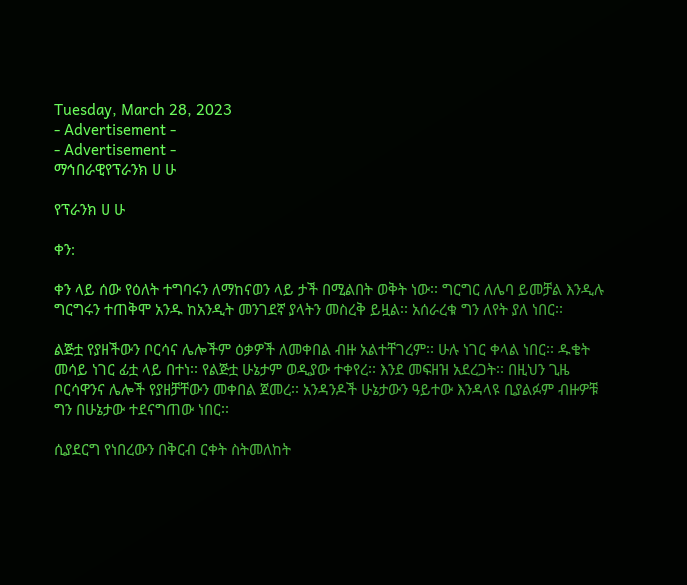Tuesday, March 28, 2023
- Advertisement -
- Advertisement -
ማኅበራዊየፕራንክ ሀ ሁ

የፕራንክ ሀ ሁ

ቀን:

ቀን ላይ ሰው የዕለት ተግባሩን ለማከናወን ላይ ታች በሚልበት ወቅት ነው፡፡ ግርግር ለሌባ ይመቻል እንዲሉ ግርግሩን ተጠቅሞ አንዱ ከአንዲት መንገደኛ ያላትን መስረቅ ይዟል፡፡ አሰራረቁ ግን ለየት ያለ ነበር፡፡

ልጅቷ የያዘችውን ቦርሳና ሌሎችም ዕቃዎች ለመቀበል ብዙ አልተቸገረም፡፡ ሁሉ ነገር ቀላል ነበር፡፡ ዱቄት መሳይ ነገር ፊቷ ላይ በተነ፡፡ የልጅቷ ሁኔታም ወዲያው ተቀየረ፡፡ እንደ መፍዘዝ አደረጋት፡፡ በዚህን ጊዜ ቦርሳዋንና ሌሎች የያዘቻቸውን መቀበል ጀመረ፡፡ አንዳንዶች ሁኔታውን ዓይተው እንዳላዩ ቢያልፉም ብዙዎቹ ግን በሁኔታው ተደናግጠው ነበር፡፡

ሲያደርግ የነበረውን በቅርብ ርቀት ስትመለከት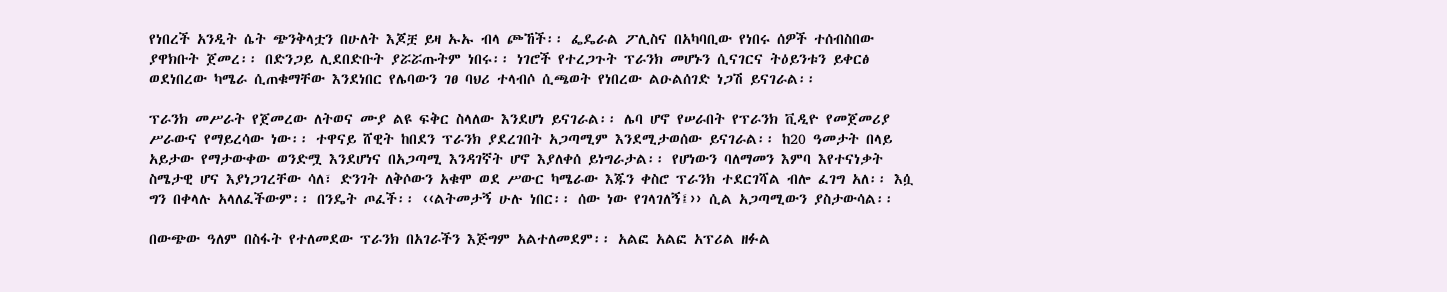የነበረች አንዲት ሴት ጭንቅላቷን በሁለት እጆቿ ይዛ ኡኡ ብላ ጮኸች፡፡ ፌዴራል ፖሊስና በአካባቢው የነበሩ ሰዎች ተሰብስበው ያዋክቡት ጀመረ፡፡ በድንጋይ ሊደበድቡት ያሯሯጡትም ነበሩ፡፡ ነገሮች የተረጋጉት ፕራንክ መሆኑን ሲናገርና ትዕይንቱን ይቀርፅ ወደነበረው ካሜራ ሲጠቁማቸው እንደነበር የሌባውን ገፀ ባህሪ ተላብሶ ሲጫወት የነበረው ልዑልሰገድ ነጋሽ ይናገራል፡፡

ፕራንክ መሥራት የጀመረው ለትወና ሙያ ልዩ ፍቅር ስላለው እንደሆነ ይናገራል፡፡ ሌባ ሆኖ የሠራበት የፕራንክ ቪዲዮ የመጀመሪያ ሥራውና የማይረሳው ነው፡፡ ተዋናይ ሸዊት ከበደን ፕራንክ ያደረገበት አጋጣሚም እንደሚታወሰው ይናገራል፡፡ ከ20 ዓመታት በላይ አይታው የማታውቀው ወንድሟ እንደሆነና በአጋጣሚ እንዳገኛት ሆኖ እያለቀሰ ይነግራታል፡፡ የሆነውን ባለማመን እምባ እየተናነቃት ስሜታዊ ሆና እያነጋገረቸው ሳለ፣ ድንገት ለቅሶውን አቁሞ ወደ ሥውር ካሜራው እጁን ቀስሮ ፕራንክ ተደርገሻል ብሎ ፈገግ አለ፡፡ እሷ ግን በቀላሉ አላለፈችውም፡፡ በንዴት ጦፈች፡፡ ‹‹ልትመታኝ ሁሉ ነበር፡፡ ሰው ነው የገላገለኝ፤›› ሲል አጋጣሚውን ያስታውሳል፡፡

በውጭው ዓለም በስፋት የተለመደው ፕራንክ በአገራችን እጅግም አልተለመደም፡፡ አልፎ አልፎ አፕሪል ዘፉል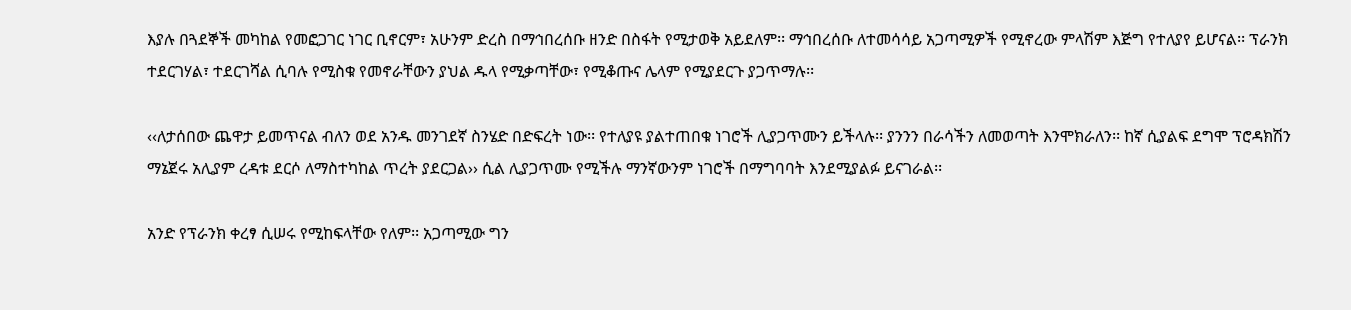እያሉ በጓደኞች መካከል የመፎጋገር ነገር ቢኖርም፣ አሁንም ድረስ በማኅበረሰቡ ዘንድ በስፋት የሚታወቅ አይደለም፡፡ ማኅበረሰቡ ለተመሳሳይ አጋጣሚዎች የሚኖረው ምላሽም እጅግ የተለያየ ይሆናል፡፡ ፕራንክ ተደርገሃል፣ ተደርገሻል ሲባሉ የሚስቁ የመኖራቸውን ያህል ዱላ የሚቃጣቸው፣ የሚቆጡና ሌላም የሚያደርጉ ያጋጥማሉ፡፡

‹‹ለታሰበው ጨዋታ ይመጥናል ብለን ወደ አንዱ መንገደኛ ስንሄድ በድፍረት ነው፡፡ የተለያዩ ያልተጠበቁ ነገሮች ሊያጋጥሙን ይችላሉ፡፡ ያንንን በራሳችን ለመወጣት እንሞክራለን፡፡ ከኛ ሲያልፍ ደግሞ ፕሮዳክሽን ማኔጀሩ አሊያም ረዳቱ ደርሶ ለማስተካከል ጥረት ያደርጋል›› ሲል ሊያጋጥሙ የሚችሉ ማንኛውንም ነገሮች በማግባባት እንደሚያልፉ ይናገራል፡፡

አንድ የፕራንክ ቀረፃ ሲሠሩ የሚከፍላቸው የለም፡፡ አጋጣሚው ግን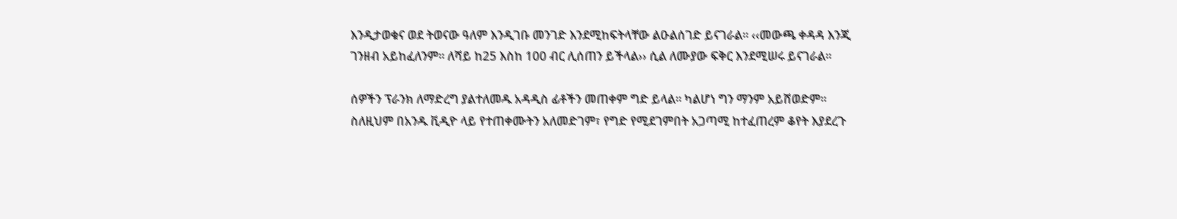እንዲታወቁና ወደ ትወናው ዓለም እንዲገቡ መንገድ እንደሚከፍትላቸው ልዑልሰገድ ይናገራል፡፡ ‹‹መውጫ ቀዳዳ እንጂ ገንዘብ አይከፈለንም፡፡ ለሻይ ከ25 እስከ 100 ብር ሊሰጠን ይችላል›› ሲል ለሙያው ፍቅር እንደሚሠሩ ይናገራል፡፡

ሰዎችን ፕራንክ ለማድረግ ያልተለመዱ አዳዲስ ፊቶችን መጠቀም ግድ ይላል፡፡ ካልሆነ ግን ማንም አይሸወድም፡፡ ስለዚህም በአንዱ ቪዲዮ ላይ የተጠቀሙትን አለመድገም፣ የግድ የሚደገምበት አጋጣሚ ከተፈጠረም ቆየት እያደረጉ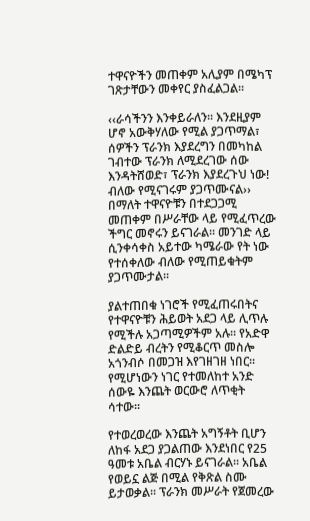ተዋናዮችን መጠቀም አሊያም በሜካፕ ገጽታቸውን መቀየር ያስፈልጋል፡፡

‹‹ራሳችንን እንቀይራለን፡፡ እንደዚያም ሆኖ አውቅሃለው የሚል ያጋጥማል፣ ሰዎችን ፕራንክ እያደረግን በመካከል ገብተው ፕራንክ ለሚደረገው ሰው እንዳትሸወድ፣ ፕራንክ እያደረጉህ ነው! ብለው የሚናገሩም ያጋጥሙናል›› በማለት ተዋናዮቹን በተደጋጋሚ መጠቀም በሥራቸው ላይ የሚፈጥረው ችግር መኖሩን ይናገራል፡፡ መንገድ ላይ ሲንቀሳቀስ አይተው ካሜራው የት ነው የተሰቀለው ብለው የሚጠይቁትም ያጋጥሙታል፡፡

ያልተጠበቁ ነገሮች የሚፈጠሩበትና የተዋናዮቹን ሕይወት አደጋ ላይ ሊጥሉ የሚችሉ አጋጣሚዎችም አሉ፡፡ የአድዋ ድልድይ ብረትን የሚቆርጥ መስሎ አጎንብሶ በመጋዝ እየገዘገዘ ነበር፡፡ የሚሆነውን ነገር የተመለከተ አንድ ሰውዬ እንጨት ወርውሮ ለጥቂት ሳተው፡፡

የተወረወረው እንጨት አግኝቶት ቢሆን ለከፋ አደጋ ያጋልጠው እንደነበር የ25 ዓመቱ አቤል ብርሃኑ ይናገራል፡፡ አቤል የወይኗ ልጅ በሚል የቅጽል ስሙ ይታወቃል፡፡ ፕራንክ መሥራት የጀመረው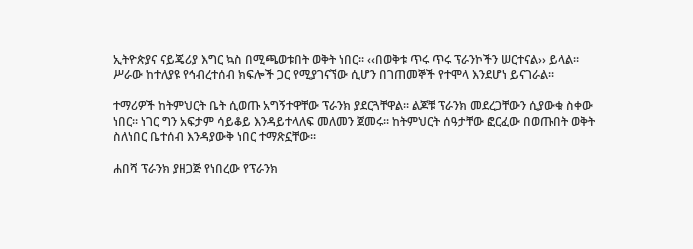ኢትዮጵያና ናይጄሪያ እግር ኳስ በሚጫወቱበት ወቅት ነበር፡፡ ‹‹በወቅቱ ጥሩ ጥሩ ፕራንኮችን ሠርተናል›› ይላል፡፡ ሥራው ከተለያዩ የኅብረተሰብ ክፍሎች ጋር የሚያገናኘው ሲሆን በገጠመኞች የተሞላ እንደሆነ ይናገራል፡፡

ተማሪዎች ከትምህርት ቤት ሲወጡ አግኝተዋቸው ፕራንክ ያደርጓቸዋል፡፡ ልጆቹ ፕራንክ መደረጋቸውን ሲያውቁ ስቀው ነበር፡፡ ነገር ግን አፍታም ሳይቆይ እንዳይተላለፍ መለመን ጀመሩ፡፡ ከትምህርት ሰዓታቸው ፎርፈው በወጡበት ወቅት ስለነበር ቤተሰብ እንዳያውቅ ነበር ተማጽኗቸው፡፡

ሐበሻ ፕራንክ ያዘጋጅ የነበረው የፕራንክ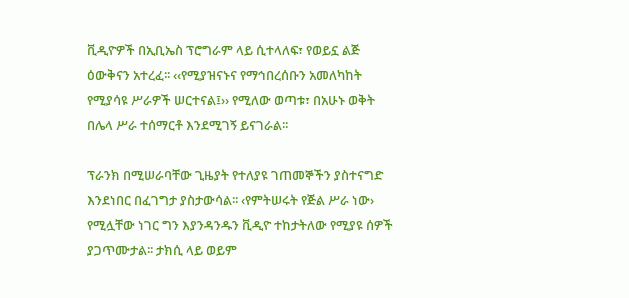ቪዲዮዎች በኢቢኤስ ፕሮግራም ላይ ሲተላለፍ፣ የወይኗ ልጅ ዕውቅናን አተረፈ፡፡ ‹‹የሚያዝናኑና የማኅበረሰቡን አመለካከት የሚያሳዩ ሥራዎች ሠርተናል፤›› የሚለው ወጣቱ፣ በአሁኑ ወቅት በሌላ ሥራ ተሰማርቶ እንደሚገኝ ይናገራል፡፡

ፕራንክ በሚሠራባቸው ጊዜያት የተለያዩ ገጠመኞችን ያስተናግድ እንደነበር በፈገግታ ያስታውሳል፡፡ ‹የምትሠሩት የጅል ሥራ ነው› የሚሏቸው ነገር ግን እያንዳንዱን ቪዲዮ ተከታትለው የሚያዩ ሰዎች ያጋጥሙታል፡፡ ታክሲ ላይ ወይም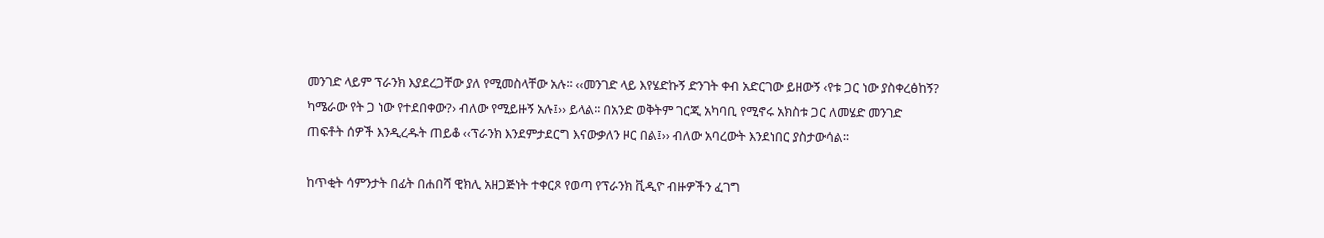መንገድ ላይም ፕራንክ እያደረጋቸው ያለ የሚመስላቸው አሉ፡፡ ‹‹መንገድ ላይ እየሄድኩኝ ድንገት ቀብ አድርገው ይዘውኝ ‹የቱ ጋር ነው ያስቀረፅከኝ? ካሜራው የት ጋ ነው የተደበቀው?› ብለው የሚይዙኝ አሉ፤›› ይላል፡፡ በአንድ ወቅትም ገርጂ አካባቢ የሚኖሩ አክስቱ ጋር ለመሄድ መንገድ ጠፍቶት ሰዎች እንዲረዱት ጠይቆ ‹‹ፕራንክ እንደምታደርግ እናውቃለን ዞር በል፤›› ብለው አባረውት እንደነበር ያስታውሳል፡፡

ከጥቂት ሳምንታት በፊት በሐበሻ ዊክሊ አዘጋጅነት ተቀርጾ የወጣ የፕራንክ ቪዲዮ ብዙዎችን ፈገግ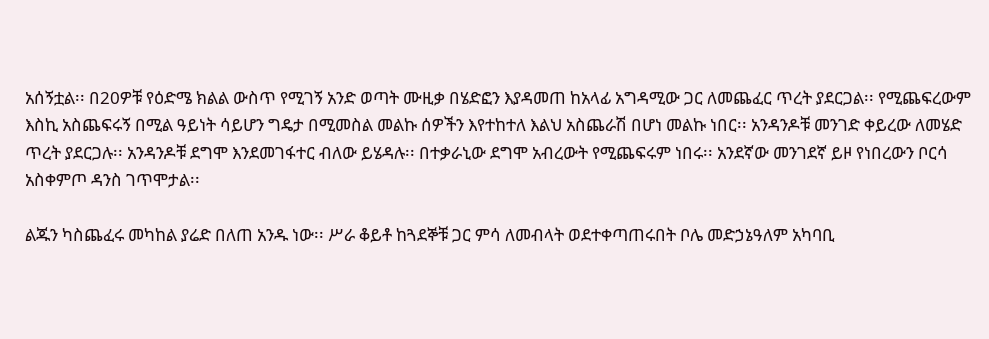አሰኝቷል፡፡ በ20ዎቹ የዕድሜ ክልል ውስጥ የሚገኝ አንድ ወጣት ሙዚቃ በሄድፎን እያዳመጠ ከአላፊ አግዳሚው ጋር ለመጨፈር ጥረት ያደርጋል፡፡ የሚጨፍረውም እስኪ አስጨፍሩኝ በሚል ዓይነት ሳይሆን ግዴታ በሚመስል መልኩ ሰዎችን እየተከተለ እልህ አስጨራሽ በሆነ መልኩ ነበር፡፡ አንዳንዶቹ መንገድ ቀይረው ለመሄድ ጥረት ያደርጋሉ፡፡ አንዳንዶቹ ደግሞ እንደመገፋተር ብለው ይሄዳሉ፡፡ በተቃራኒው ደግሞ አብረውት የሚጨፍሩም ነበሩ፡፡ አንደኛው መንገደኛ ይዞ የነበረውን ቦርሳ አስቀምጦ ዳንስ ገጥሞታል፡፡

ልጁን ካስጨፈሩ መካከል ያሬድ በለጠ አንዱ ነው፡፡ ሥራ ቆይቶ ከጓደኞቹ ጋር ምሳ ለመብላት ወደተቀጣጠሩበት ቦሌ መድኃኔዓለም አካባቢ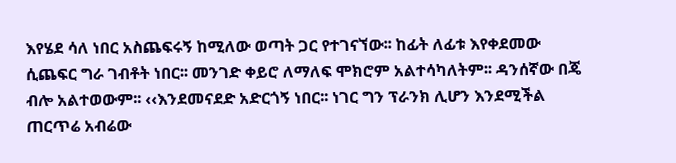እየሄደ ሳለ ነበር አስጨፍሩኝ ከሚለው ወጣት ጋር የተገናኘው፡፡ ከፊት ለፊቱ እየቀደመው ሲጨፍር ግራ ገብቶት ነበር፡፡ መንገድ ቀይሮ ለማለፍ ሞክሮም አልተሳካለትም፡፡ ዳንሰኛው በጄ ብሎ አልተወውም፡፡ ‹‹እንደመናደድ አድርጎኝ ነበር፡፡ ነገር ግን ፕራንክ ሊሆን እንደሚችል ጠርጥሬ አብሬው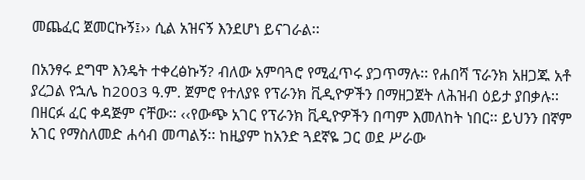መጨፈር ጀመርኩኝ፤›› ሲል አዝናኝ እንደሆነ ይናገራል፡፡

በአንፃሩ ደግሞ እንዴት ተቀረፅኩኝ? ብለው አምባጓሮ የሚፈጥሩ ያጋጥማሉ፡፡ የሐበሻ ፕራንክ አዘጋጁ አቶ ያረጋል የኋሌ ከ2003 ዓ.ም. ጀምሮ የተለያዩ የፕራንክ ቪዲዮዎችን በማዘጋጀት ለሕዝብ ዕይታ ያበቃሉ፡፡ በዘርፉ ፈር ቀዳጅም ናቸው፡፡ ‹‹የውጭ አገር የፕራንክ ቪዲዮዎችን በጣም እመለከት ነበር፡፡ ይህንን በኛም አገር የማስለመድ ሐሳብ መጣልኝ፡፡ ከዚያም ከአንድ ጓደኛዬ ጋር ወደ ሥራው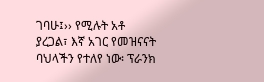ገባሁ፤›› የሚሉት አቶ ያረጋል፣ እኛ አገር የመዝናናት ባህላችን የተለየ ነው፡ ፕራንክ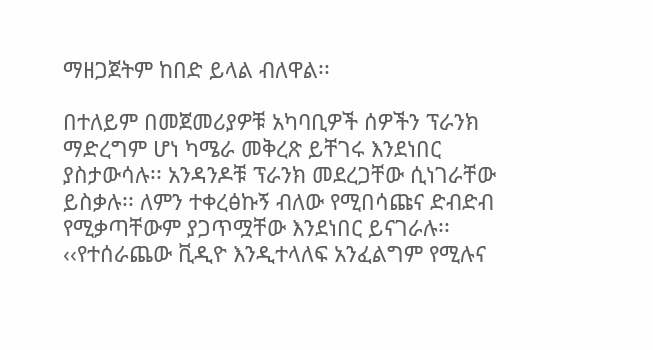ማዘጋጀትም ከበድ ይላል ብለዋል፡፡

በተለይም በመጀመሪያዎቹ አካባቢዎች ሰዎችን ፕራንክ ማድረግም ሆነ ካሜራ መቅረጽ ይቸገሩ እንደነበር ያስታውሳሉ፡፡ አንዳንዶቹ ፕራንክ መደረጋቸው ሲነገራቸው ይስቃሉ፡፡ ለምን ተቀረፅኩኝ ብለው የሚበሳጩና ድብድብ የሚቃጣቸውም ያጋጥሟቸው እንደነበር ይናገራሉ፡፡ ‹‹የተሰራጨው ቪዲዮ እንዲተላለፍ አንፈልግም የሚሉና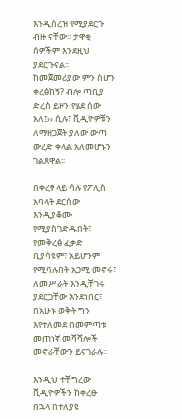እንዲሰረዝ የሚያደርጉ ብዙ ናቸው፡፡ ታዋቂ ሰዎችም እንደዚህ ያደርጉናል፡፡  ከመጀመሪያው ምን ስሆን ቀረፅከኝ? ብሎ ጣቢያ ድረስ ይዞን የሄደ ሰው አለ፤›› ሲሉ፣ ቪዲዮዎቹን ለማዘጋጀት ያለው ውጣ ውረድ ቀላል አለመሆኑን ገልጸዋል፡፡

በቀረፃ ላይ ሳሉ የፖሊስ አባላት ደርሰው እንዲያቆሙ የሚያስገድዱበት፣ የመቅረፅ ፈቃድ ቢያሳዩም፣ አይሆንም የሚባሉበት አጋሚ መኖሩ፣ ለመሥራት እንዲቸገሩ ያደርጋቸው እንደነበር፣ በአሁኑ ወቅት ግን እየተለመደ በመምጣቱ መጠነኛ መሻሻሎች መኖራቸውን ይናገራሉ፡፡

እንዲህ ተቸግረው ቪዲዮዎችን ከቀረፁ በኋላ በተለያዩ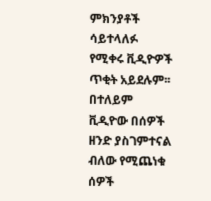ምክንያቶች ሳይተላለፉ የሚቀሩ ቪዲዮዎች ጥቂት አይደሉም፡፡ በተለይም ቪዲዮው በሰዎች ዘንድ ያስገምተናል ብለው የሚጨነቁ ሰዎች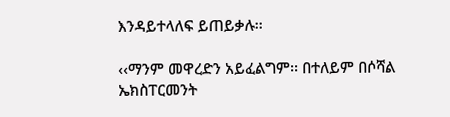እንዳይተላለፍ ይጠይቃሉ፡፡

‹‹ማንም መዋረድን አይፈልግም፡፡ በተለይም በሶሻል ኤክስፐርመንት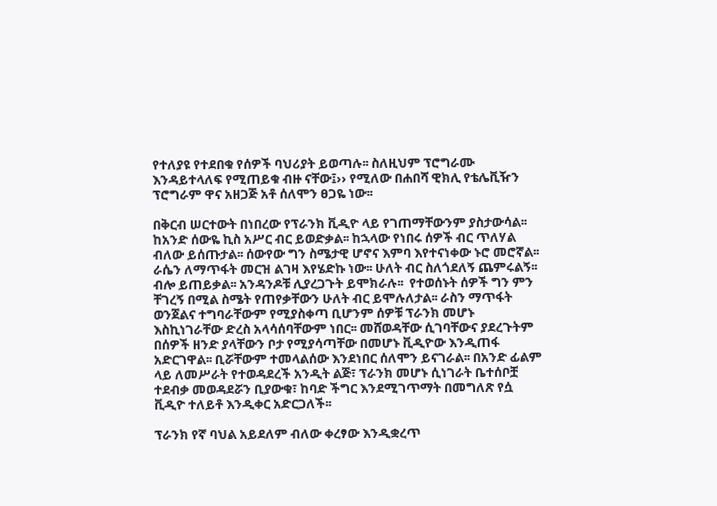የተለያዩ የተደበቁ የሰዎች ባህሪያት ይወጣሉ፡፡ ስለዚህም ፕሮግራሙ እንዳይተላለፍ የሚጠይቁ ብዙ ናቸው፤›› የሚለው በሐበሻ ዊክሊ የቴሌቪዥን ፕሮግራም ዋና አዘጋጅ አቶ ሰለሞን ፀጋዬ ነው፡፡

በቅርብ ሠርተውት በነበረው የፕራንክ ቪዲዮ ላይ የገጠማቸውንም ያስታውሳል፡፡ ከአንድ ሰውዬ ኪስ አሥር ብር ይወድቃል፡፡ ከኋላው የነበሩ ሰዎች ብር ጥለሃል ብለው ይሰጡታል፡፡ ሰውየው ግን ስሜታዊ ሆኖና እምባ እየተናነቀው ኑሮ መሮኛል፡፡ ራሴን ለማጥፋት መርዝ ልገዛ እየሄድኩ ነው፡፡ ሁለት ብር ስለጎደለኝ ጨምሩልኝ፡፡ ብሎ ይጠይቃል፡፡ አንዳንዶቹ ሊያረጋጉት ይሞክራሉ፡፡  የተወሰኑት ሰዎች ግን ምን ቸገረኝ በሚል ስሜት የጠየቃቸውን ሁለት ብር ይሞሉለታል፡፡ ራስን ማጥፋት ወንጀልና ተግባራቸውም የሚያስቀጣ ቢሆንም ሰዎቹ ፕራንክ መሆኑ እስኪነገራቸው ድረስ አላሳሰባቸውም ነበር፡፡ መሸወዳቸው ሲገባቸውና ያደረጉትም በሰዎች ዘንድ ያላቸውን ቦታ የሚያሳጣቸው በመሆኑ ቪዲዮው እንዲጠፋ አድርገዋል፡፡ ቢሯቸውም ተመላልሰው እንደነበር ሰለሞን ይናገራል፡፡ በአንድ ፊልም ላይ ለመሥራት የተወዳደረች አንዲት ልጅ፣ ፕራንክ መሆኑ ሲነገራት ቤተሰቦቿ ተደብቃ መወዳደሯን ቢያውቁ፣ ከባድ ችግር እንደሚገጥማት በመግለጽ የሷ ቪዲዮ ተለይቶ እንዲቀር አድርጋለች፡፡

ፕራንክ የኛ ባህል አይደለም ብለው ቀረፃው እንዲቋረጥ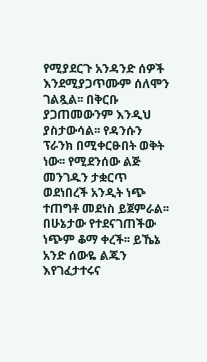የሚያደርጉ አንዳንድ ሰዎች እንደሚያጋጥሙም ሰለሞን ገልጿል፡፡ በቅርቡ ያጋጠመውንም እንዲህ ያስታውሳል፡፡ የዳንሱን ፕራንክ በሚቀርፁበት ወቅት ነው፡፡ የሚደንሰው ልጅ መንገዱን ታቋርጥ ወደነበረች አንዲት ነጭ ተጠግቶ መደነስ ይጀምራል፡፡ በሁኔታው የተደናገጠችው ነጭም ቆማ ቀረች፡፡ ይኼኔ አንድ ሰውዬ ልጁን እየገፈታተሩና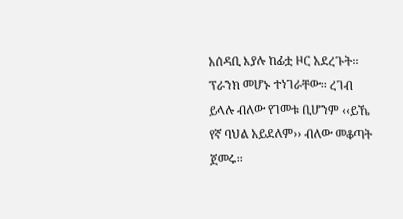አሰዳቢ እያሉ ከፊቷ ዞር አደረጉት፡፡ ፕራንክ መሆኑ ተነገራቸው፡፡ ረገብ ይላሉ ብለው የገመቱ ቢሆንም ‹‹ይኼ የኛ ባህል አይደለም›› ብለው መቆጣት ጀመሩ፡፡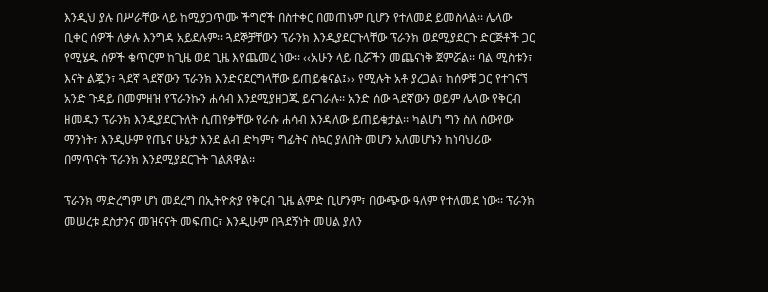እንዲህ ያሉ በሥራቸው ላይ ከሚያጋጥሙ ችግሮች በስተቀር በመጠኑም ቢሆን የተለመደ ይመስላል፡፡ ሌላው ቢቀር ሰዎች ለቃሉ እንግዳ አይደሉም፡፡ ጓደኞቻቸውን ፕራንክ እንዲያደርጉላቸው ፕራንክ ወደሚያደርጉ ድርጅቶች ጋር የሚሄዱ ሰዎች ቁጥርም ከጊዜ ወደ ጊዜ እየጨመረ ነው፡፡ ‹‹አሁን ላይ ቢሯችን መጨናነቅ ጀምሯል፡፡ ባል ሚስቱን፣ እናት ልጇን፣ ጓደኛ ጓደኛውን ፕራንክ እንድናደርግላቸው ይጠይቁናል፤›› የሚሉት አቶ ያረጋል፣ ከሰዎቹ ጋር የተገናኘ አንድ ጉዳይ በመምዘዝ የፕራንኩን ሐሳብ እንደሚያዘጋጁ ይናገራሉ፡፡ አንድ ሰው ጓደኛውን ወይም ሌላው የቅርብ ዘመዱን ፕራንክ እንዲያደርጉለት ሲጠየቃቸው የራሱ ሐሳብ እንዳለው ይጠይቁታል፡፡ ካልሆነ ግን ስለ ሰውየው ማንነት፣ እንዲሁም የጤና ሁኔታ እንደ ልብ ድካም፣ ግፊትና ስኳር ያለበት መሆን አለመሆኑን ከነባህሪው በማጥናት ፕራንክ እንደሚያደርጉት ገልጸዋል፡፡

ፕራንክ ማድረግም ሆነ መደረግ በኢትዮጵያ የቅርብ ጊዜ ልምድ ቢሆንም፣ በውጭው ዓለም የተለመደ ነው፡፡ ፕራንክ መሠረቱ ደስታንና መዝናናት መፍጠር፣ እንዲሁም በጓደኝነት መሀል ያለን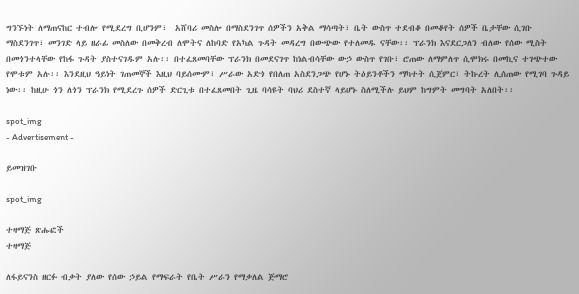ግንኙነት ለማጠናከር ተብሎ የሚደረግ ቢሆንም፣  አሸባሪ መስሎ በማስደንገጥ ሰዎችን አቅል ማሳጣት፣ ቤት ውስጥ ተደብቆ በመቆየት ሰዎች ቤታቸው ሲገቡ ማስደንገጥ፣ መንገድ ላይ ዘራፊ መስለው በመቅረብ ለሞትና ለከባድ የአካል ጉዳት መዳረግ በውጭው የተለመዱ ናቸው፡፡ ፕራንክ እናደርጋለን ብለው የሰው ሚስት በመጎንተላቸው የከፋ ጉዳት ያስተናገዱም አሉ፡፡ በተፈጸመባቸው ፕራንክ በመደናገጥ ከነልብሳቸው ውኃ ውስጥ የገቡ፣ ሮጠው ለማምለጥ ሲሞክሩ በመኪና ተገጭተው የሞቱም አሉ፡፡ እንደዚህ ዓይነት ገጠመኞች እዚህ ባይሰሙም፣ ሥራው አድጎ የበለጠ አስደንጋጭ የሆኑ ትዕይንቶችን ማካተት ሲጀምር፣ ትኩረት ሊሰጠው የሚገባ ጉዳይ ነው፡፡ ከዚሁ ጎን ለጎን ፕራንክ የሚደረጉ ሰዎች ድርጊቱ በተፈጸመበት ጊዜ ባሳዩት ባህሪ ደስተኛ ላይሆኑ ስለሚችሉ ይህም ከግምት መግባት አለበት፡፡

spot_img
- Advertisement -

ይመዝገቡ

spot_img

ተዛማጅ ጽሑፎች
ተዛማጅ

ለፋይናንስ ዘርፉ ብቃት ያለው የሰው ኃይል የማፍራት የቤት ሥራን የማቃለል ጅማሮ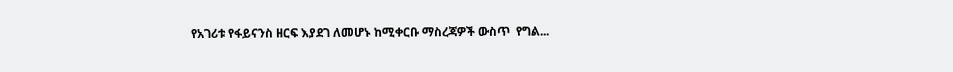የአገሪቱ የፋይናንስ ዘርፍ እያደገ ለመሆኑ ከሚቀርቡ ማስረጃዎች ውስጥ  የግል...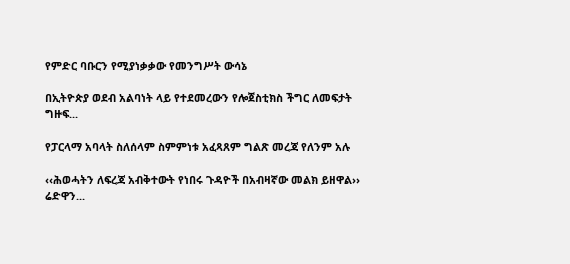የምድር ባቡርን የሚያነቃቃው የመንግሥት ውሳኔ

በኢትዮጵያ ወደብ አልባነት ላይ የተደመረውን የሎጀስቲክስ ችግር ለመፍታት ግዙፍ...

የፓርላማ አባላት ስለሰላም ስምምነቱ አፈጻጸም ግልጽ መረጃ የለንም አሉ

‹‹ሕወሓትን ለፍረጃ አብቅተውት የነበሩ ጉዳዮች በአብዛኛው መልክ ይዘዋል›› ሬድዋን...